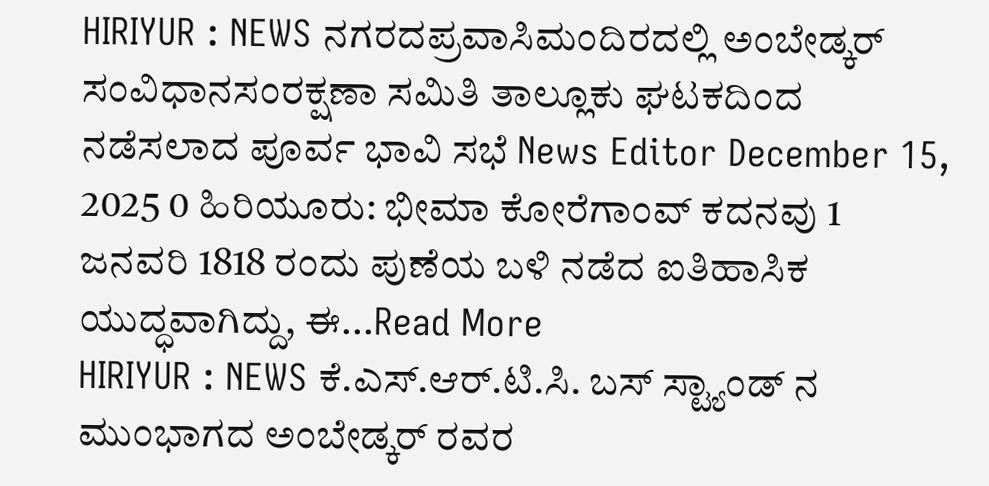HIRIYUR : NEWS ನಗರದಪ್ರವಾಸಿಮಂದಿರದಲ್ಲಿ ಅಂಬೇಡ್ಕರ್ ಸಂವಿಧಾನಸಂರಕ್ಷಣಾ ಸಮಿತಿ ತಾಲ್ಲೂಕು ಘಟಕದಿಂದ ನಡೆಸಲಾದ ಪೂರ್ವ ಭಾವಿ ಸಭೆ News Editor December 15, 2025 0 ಹಿರಿಯೂರು: ಭೀಮಾ ಕೋರೆಗಾಂವ್ ಕದನವು 1 ಜನವರಿ 1818 ರಂದು ಪುಣೆಯ ಬಳಿ ನಡೆದ ಐತಿಹಾಸಿಕ ಯುದ್ಧವಾಗಿದ್ದು, ಈ...Read More
HIRIYUR : NEWS ಕೆ.ಎಸ್.ಆರ್.ಟಿ.ಸಿ. ಬಸ್ ಸ್ಟ್ಯಾಂಡ್ ನ ಮುಂಭಾಗದ ಅಂಬೇಡ್ಕರ್ ರವರ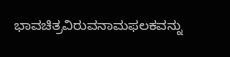ಭಾವಚಿತ್ರವಿರುವನಾಮಫಲಕವನ್ನು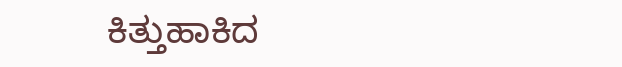ಕಿತ್ತುಹಾಕಿದ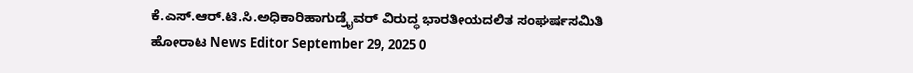ಕೆ.ಎಸ್.ಆರ್.ಟಿ.ಸಿ.ಅಧಿಕಾರಿಹಾಗುಡ್ರೈವರ್ ವಿರುದ್ಧ ಭಾರತೀಯದಲಿತ ಸಂಘರ್ಷಸಮಿತಿ ಹೋರಾಟ News Editor September 29, 2025 0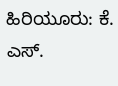ಹಿರಿಯೂರು: ಕೆ. ಎಸ್.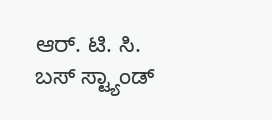ಆರ್. ಟಿ. ಸಿ. ಬಸ್ ಸ್ಟ್ಯಾಂಡ್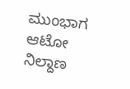ಮುಂಭಾಗ ಆಟೋ ನಿಲ್ದಾಣ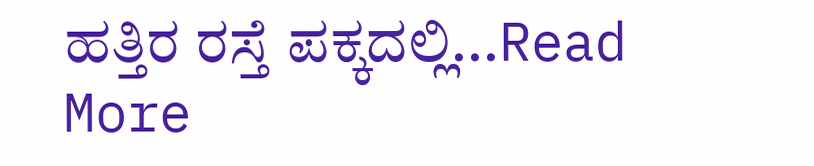ಹತ್ತಿರ ರಸ್ತೆ ಪಕ್ಕದಲ್ಲಿ...Read More